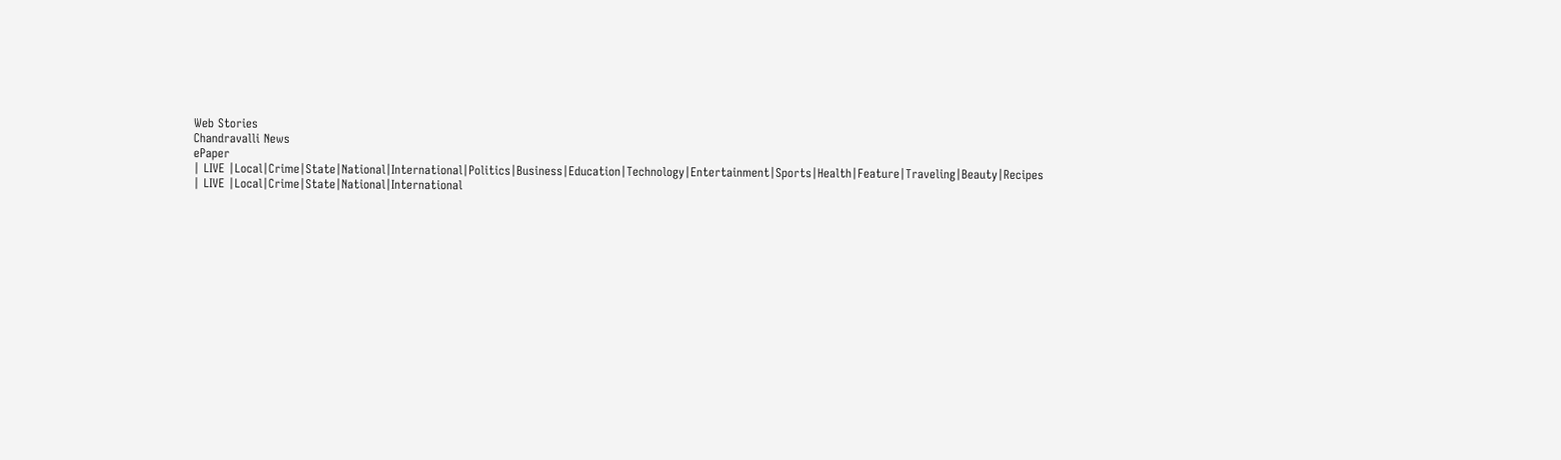Web Stories
Chandravalli News
ePaper
| LIVE |Local|Crime|State|National|International|Politics|Business|Education|Technology|Entertainment|Sports|Health|Feature|Traveling|Beauty|Recipes
| LIVE |Local|Crime|State|National|International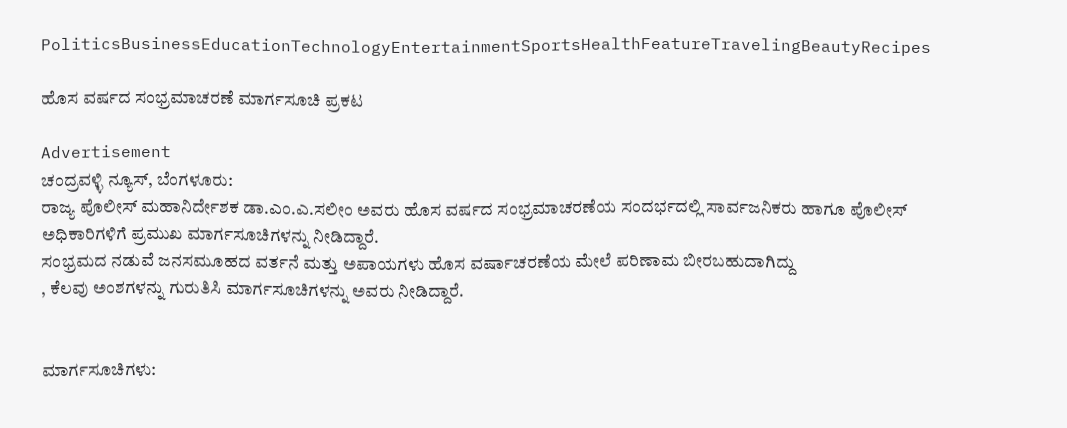PoliticsBusinessEducationTechnologyEntertainmentSportsHealthFeatureTravelingBeautyRecipes

ಹೊಸ ವರ್ಷದ ಸಂಭ್ರಮಾಚರಣೆ ಮಾರ್ಗಸೂಚಿ ಪ್ರಕಟ

Advertisement
ಚಂದ್ರವಳ್ಳಿ ನ್ಯೂಸ್, ಬೆಂಗಳೂರು:
ರಾಜ್ಯ ಪೊಲೀಸ್ ಮಹಾನಿರ್ದೇಶಕ ಡಾ.ಎಂ.ಎ.ಸಲೀಂ ಅವರು ಹೊಸ ವರ್ಷದ ಸಂಭ್ರಮಾಚರಣೆಯ ಸಂದರ್ಭದಲ್ಲಿ ಸಾರ್ವಜನಿಕರು ಹಾಗೂ ಪೊಲೀಸ್ ಅಧಿಕಾರಿಗಳಿಗೆ ಪ್ರಮುಖ ಮಾರ್ಗಸೂಚಿಗಳನ್ನು ನೀಡಿದ್ದಾರೆ.
ಸಂಭ್ರಮದ ನಡುವೆ ಜನಸಮೂಹದ ವರ್ತನೆ ಮತ್ತು ಅಪಾಯಗಳು ಹೊಸ ವರ್ಷಾಚರಣೆಯ ಮೇಲೆ ಪರಿಣಾಮ ಬೀರಬಹುದಾಗಿದ್ದು
, ಕೆಲವು ಅಂಶಗಳನ್ನು ಗುರುತಿಸಿ ಮಾರ್ಗಸೂಚಿಗಳನ್ನು ಅವರು ನೀಡಿದ್ದಾರೆ.


ಮಾರ್ಗಸೂಚಿಗಳು: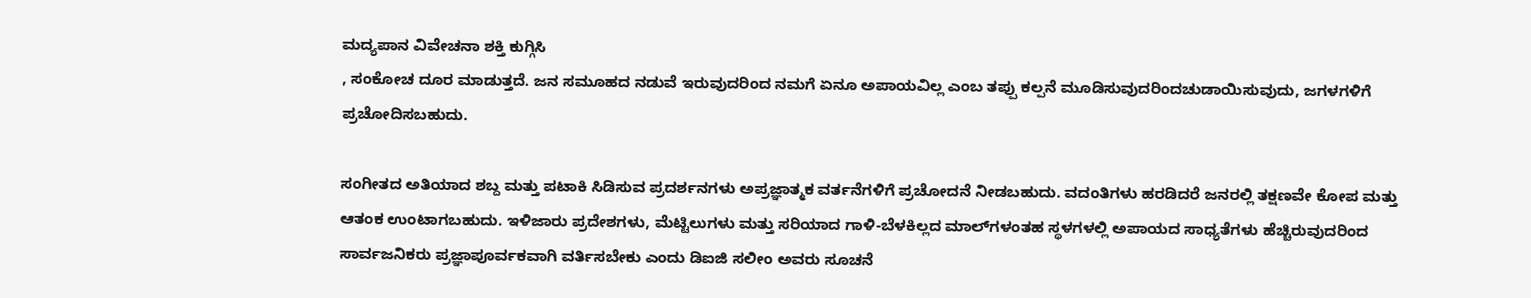ಮದ್ಯಪಾನ ವಿವೇಚನಾ ಶಕ್ತಿ ಕುಗ್ಗಿಸಿ
, ಸಂಕೋಚ ದೂರ ಮಾಡುತ್ತದೆ. ಜನ ಸಮೂಹದ ನಡುವೆ ಇರುವುದರಿಂದ ನಮಗೆ ಏನೂ ಅಪಾಯವಿಲ್ಲ ಎಂಬ ತಪ್ಪು ಕಲ್ಪನೆ ಮೂಡಿಸುವುದರಿಂದ‌ಚುಡಾಯಿಸುವುದು, ಜಗಳಗಳಿಗೆ ಪ್ರಚೋದಿಸಬಹುದು.

ಸಂಗೀತದ ಅತಿಯಾದ ಶಬ್ದ ಮತ್ತು ಪಟಾಕಿ ಸಿಡಿಸುವ ಪ್ರದರ್ಶನಗಳು ಅಪ್ರಜ್ಞಾತ್ಮಕ ವರ್ತನೆಗಳಿಗೆ ಪ್ರಚೋದನೆ ನೀಡಬಹುದು. ವದಂತಿಗಳು ಹರಡಿದರೆ ಜನರಲ್ಲಿ ತಕ್ಷಣವೇ ಕೋಪ ಮತ್ತು ಆತಂಕ ಉಂಟಾಗಬಹುದು. ಇಳಿಜಾರು ಪ್ರದೇಶಗಳು, ಮೆಟ್ಟಿಲುಗಳು ಮತ್ತು ಸರಿಯಾದ ಗಾಳಿ-ಬೆಳಕಿಲ್ಲದ ಮಾಲ್‌ಗಳಂತಹ ಸ್ಥಳಗಳಲ್ಲಿ ಅಪಾಯದ ಸಾಧ್ಯತೆಗಳು ಹೆಚ್ಚಿರುವುದರಿಂದ ಸಾರ್ವಜನಿಕರು ಪ್ರಜ್ಞಾಪೂರ್ವಕವಾಗಿ ವರ್ತಿಸಬೇಕು ಎಂದು ಡಿಐಜಿ ಸಲೀಂ ಅವರು ಸೂಚನೆ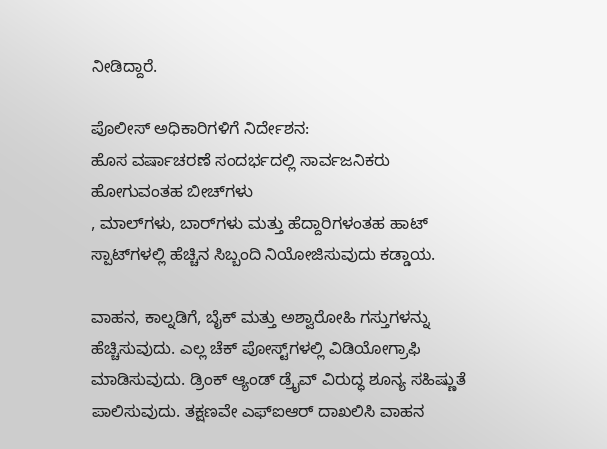ನೀಡಿದ್ದಾರೆ.

ಪೊಲೀಸ್ ಅಧಿಕಾರಿಗಳಿಗೆ ನಿರ್ದೇಶನ:
ಹೊಸ ವರ್ಷಾಚರಣೆ ಸಂದರ್ಭದಲ್ಲಿ ಸಾರ್ವಜನಿಕರು ಹೋಗುವಂತಹ ಬೀಚ್‌ಗಳು
, ಮಾಲ್‌ಗಳು, ಬಾರ್‌ಗಳು ಮತ್ತು ಹೆದ್ದಾರಿಗಳಂತಹ ಹಾಟ್ ಸ್ಪಾಟ್‌ಗಳಲ್ಲಿ ಹೆಚ್ಚಿನ ಸಿಬ್ಬಂದಿ ನಿಯೋಜಿಸುವುದು ಕಡ್ಡಾಯ.

ವಾಹನ, ಕಾಲ್ನಡಿಗೆ, ಬೈಕ್ ಮತ್ತು ಅಶ್ವಾರೋಹಿ ಗಸ್ತುಗಳನ್ನು ಹೆಚ್ಚಿಸುವುದು. ಎಲ್ಲ ಚೆಕ್ ಪೋಸ್ಟ್‌ಗಳಲ್ಲಿ ವಿಡಿಯೋಗ್ರಾಫಿ ಮಾಡಿಸುವುದು. ಡ್ರಿಂಕ್ ಆ್ಯಂಡ್ ಡ್ರೈವ್ ವಿರುದ್ಧ ಶೂನ್ಯ ಸಹಿಷ್ಣುತೆ ಪಾಲಿಸುವುದು. ತಕ್ಷಣವೇ ಎಫ್‌ಐಆರ್ ದಾಖಲಿಸಿ ವಾಹನ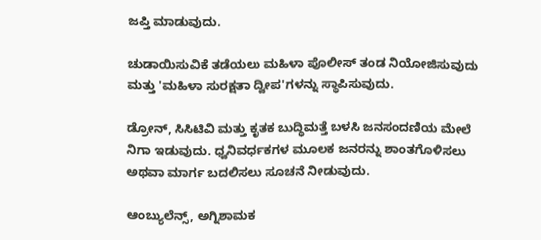ಜಪ್ತಿ ಮಾಡುವುದು.

ಚುಡಾಯಿಸುವಿಕೆ ತಡೆಯಲು ಮಹಿಳಾ ಪೊಲೀಸ್ ತಂಡ ನಿಯೋಜಿಸುವುದು ಮತ್ತು 'ಮಹಿಳಾ ಸುರಕ್ಷತಾ ದ್ವೀಪ'ಗಳನ್ನು ಸ್ಥಾಪಿಸುವುದು.

ಡ್ರೋನ್, ಸಿಸಿಟಿವಿ ಮತ್ತು ಕೃತಕ ಬುದ್ಧಿಮತ್ತೆ ಬಳಸಿ ಜನಸಂದಣಿಯ ಮೇಲೆ ನಿಗಾ ಇಡುವುದು. ಧ್ವನಿವರ್ಧಕಗಳ ಮೂಲಕ ಜನರನ್ನು ಶಾಂತಗೊಳಿಸಲು ಅಥವಾ ಮಾರ್ಗ ಬದಲಿಸಲು ಸೂಚನೆ ನೀಡುವುದು.

ಆಂಬ್ಯುಲೆನ್ಸ್, ಅಗ್ನಿಶಾಮಕ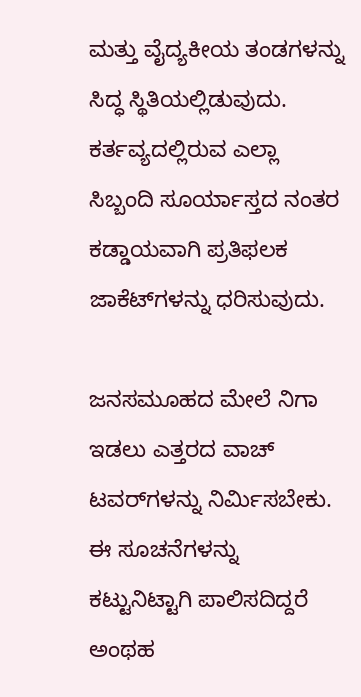ಮತ್ತು ವೈದ್ಯಕೀಯ ತಂಡಗಳನ್ನು ಸಿದ್ಧ ಸ್ಥಿತಿಯಲ್ಲಿಡುವುದು. ಕರ್ತವ್ಯದಲ್ಲಿರುವ ಎಲ್ಲಾ ಸಿಬ್ಬಂದಿ ಸೂರ್ಯಾಸ್ತದ ನಂತರ ಕಡ್ಡಾಯವಾಗಿ ಪ್ರತಿಫಲಕ ಜಾಕೆಟ್‌ಗಳನ್ನು ಧರಿಸುವುದು.

ಜನಸಮೂಹದ ಮೇಲೆ ನಿಗಾ ಇಡಲು ಎತ್ತರದ ವಾಚ್ ಟವರ್‌ಗಳನ್ನು ನಿರ್ಮಿಸಬೇಕು. ಈ ಸೂಚನೆಗಳನ್ನು ಕಟ್ಟುನಿಟ್ಟಾಗಿ ಪಾಲಿಸದಿದ್ದರೆ ಅಂಥಹ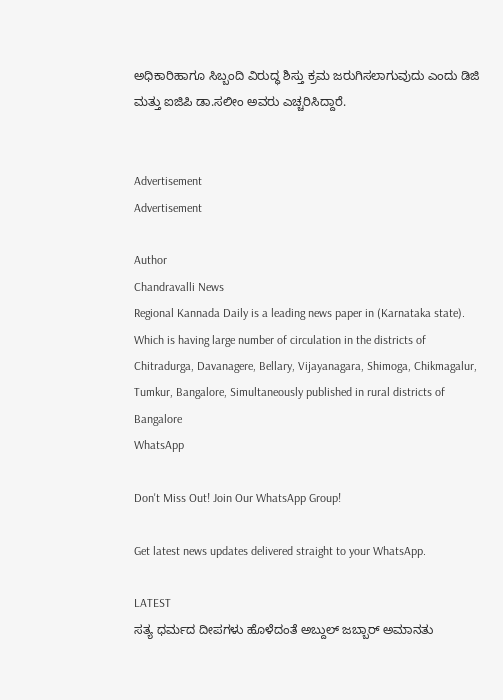ಅಧಿಕಾರಿ‌ಹಾಗೂ ಸಿಬ್ಬಂದಿ ವಿರುದ್ಧ ಶಿಸ್ತು ಕ್ರಮ ಜರುಗಿಸಲಾಗುವುದು ಎಂದು ಡಿಜಿ ಮತ್ತು ಐಜಿಪಿ ಡಾ.ಸಲೀಂ ಅವರು ಎಚ್ಚರಿಸಿದ್ದಾರೆ.


Advertisement
Advertisement

Author
Chandravalli News
Regional Kannada Daily is a leading news paper in (Karnataka state). Which is having large number of circulation in the districts of Chitradurga, Davanagere, Bellary, Vijayanagara, Shimoga, Chikmagalur, Tumkur, Bangalore, Simultaneously published in rural districts of Bangalore
WhatsApp

Don't Miss Out! Join Our WhatsApp Group!

Get latest news updates delivered straight to your WhatsApp.

LATEST
ಸತ್ಯ ಧರ್ಮದ ದೀಪಗಳು ಹೊಳೆದಂತೆ ಅಬ್ದುಲ್ ಜಬ್ಬಾರ್ ಅಮಾನತು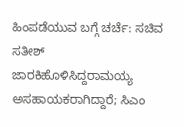ಹಿಂಪಡೆಯುವ ಬಗ್ಗೆ ಚರ್ಚೆ: ಸಚಿವ ಸತೀಶ್ ಜಾರಕಿಹೊಳಿಸಿದ್ದರಾಮಯ್ಯ ಅಸಹಾಯಕರಾಗಿದ್ದಾರೆ; ಸಿಎಂ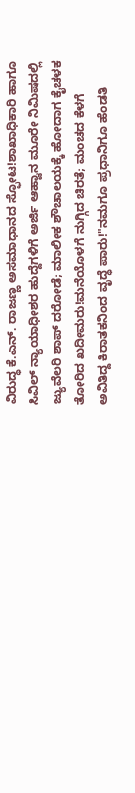ವಿರುದ್ಧ ಕೆ.ಎನ್. ರಾಜಣ್ಣ ಅಸಮಾಧಾನದ ಸ್ಫೋಟ!ಶಾಖಾಧಿಕಾರಿ ಹಾಗೂ ಸಿವಿಲ್ ನ್ಯಾಯಾಧೀಶರ ಹುದ್ದೆಗಳಿಗೆ ಅರ್ಜಿ ಆಹ್ವಾನ ಮೂರೇ ನಿಮಿಷದಲ್ಲಿ ಜ್ಯುವೆಲರಿ ಶಾಪ್ ದರೋಡೆ; ಮಾಲೀಕ ಶೌಚಾಲಯಕ್ಕೆ ಹೋದಾಗ ಕೈಚಳಕ ತೋರಿದ ಖದೀಮರು!ಮನೆಯೊಳಗೆ ನುಗ್ಗಿದ ಚಿರತೆ; ಮಂಚದ ಕೆಳಗೆ ಅವಿತಿದ್ದ ಕಿರಾತಕನಿಂದ ವೃದ್ಧೆ ಪಾರು!"ನಮಗೂ ಪ್ರಧಾನಿಗೂ ಹೆಂಡತಿ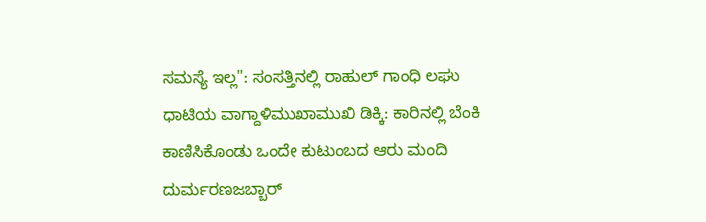ಸಮಸ್ಯೆ ಇಲ್ಲ": ಸಂಸತ್ತಿನಲ್ಲಿ ರಾಹುಲ್ ಗಾಂಧಿ ಲಘು ಧಾಟಿಯ ವಾಗ್ದಾಳಿಮುಖಾಮುಖಿ ಡಿಕ್ಕಿ: ಕಾರಿನಲ್ಲಿ ಬೆಂಕಿ ಕಾಣಿಸಿಕೊಂಡು ಒಂದೇ ಕುಟುಂಬದ ಆರು ಮಂದಿ ದುರ್ಮರಣಜಬ್ಬಾರ್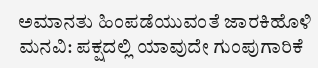ಅಮಾನತು ಹಿಂಪಡೆಯುವಂತೆ ಜಾರಕಿಹೊಳಿ ಮನವಿ: ಪಕ್ಷದಲ್ಲಿ ಯಾವುದೇ ಗುಂಪುಗಾರಿಕೆ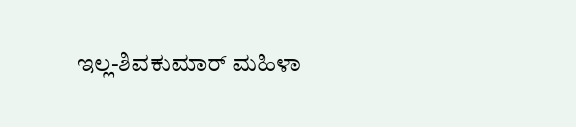ಇಲ್ಲ-ಶಿವಕುಮಾರ್ ಮಹಿಳಾ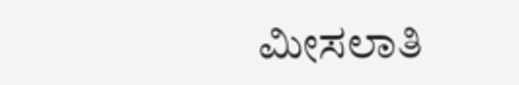ಮೀಸಲಾತಿ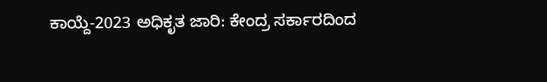ಕಾಯ್ದೆ-2023 ಅಧಿಕೃತ ಜಾರಿ: ಕೇಂದ್ರ ಸರ್ಕಾರದಿಂದ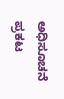ಅಧಿಸೂಚನೆ ಪ್ರಕಟ